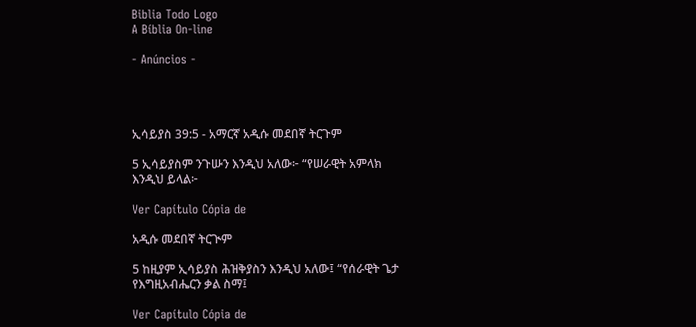Biblia Todo Logo
A Bíblia On-line

- Anúncios -




ኢሳይያስ 39:5 - አማርኛ አዲሱ መደበኛ ትርጉም

5 ኢሳይያስም ንጉሡን እንዲህ አለው፦ “የሠራዊት አምላክ እንዲህ ይላል፦

Ver Capítulo Cópia de

አዲሱ መደበኛ ትርጒም

5 ከዚያም ኢሳይያስ ሕዝቅያስን እንዲህ አለው፤ “የሰራዊት ጌታ የእግዚአብሔርን ቃል ስማ፤

Ver Capítulo Cópia de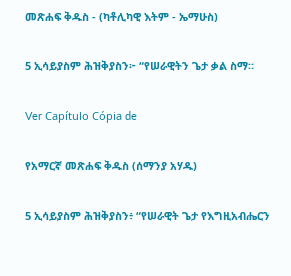መጽሐፍ ቅዱስ - (ካቶሊካዊ እትም - ኤማሁስ)

5 ኢሳይያስም ሕዝቅያስን፦ “የሠራዊትን ጌታ ቃል ስማ።

Ver Capítulo Cópia de

የአማርኛ መጽሐፍ ቅዱስ (ሰማንያ አሃዱ)

5 ኢሳይያስም ሕዝቅያስን፥ “የሠራዊት ጌታ የእግዚአብሔርን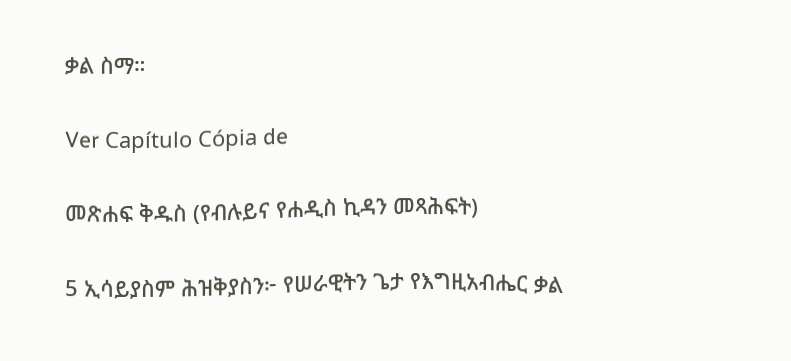ቃል ስማ።

Ver Capítulo Cópia de

መጽሐፍ ቅዱስ (የብሉይና የሐዲስ ኪዳን መጻሕፍት)

5 ኢሳይያስም ሕዝቅያስን፦ የሠራዊትን ጌታ የእግዚአብሔር ቃል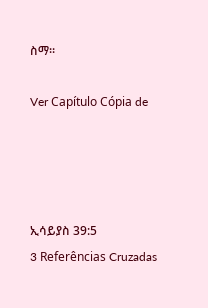ስማ።

Ver Capítulo Cópia de




ኢሳይያስ 39:5
3 Referências Cruzadas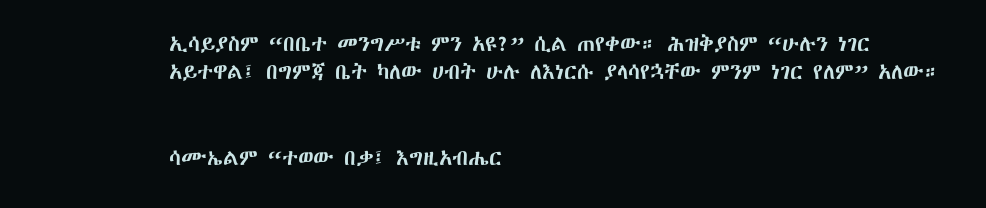ኢሳይያስም “በቤተ መንግሥቱ ምን አዩ?” ሲል ጠየቀው። ሕዝቅያስም “ሁሉን ነገር አይተዋል፤ በግምጃ ቤት ካለው ሀብት ሁሉ ለእነርሱ ያላሳየኋቸው ምንም ነገር የለም” አለው።


ሳሙኤልም “ተወው በቃ፤ እግዚአብሔር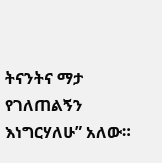ትናንትና ማታ የገለጠልኝን እነግርሃለሁ” አለው።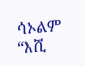ሳኦልም “እሺ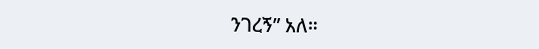ንገረኝ” አለ።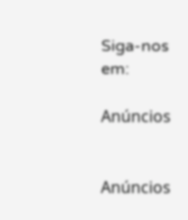Siga-nos em:

Anúncios


Anúncios